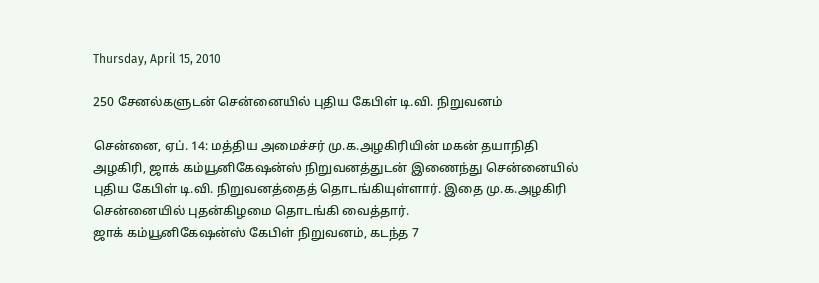Thursday, April 15, 2010

250 சேனல்களுடன் சென்னையில் புதிய கேபிள் டி.வி. நிறுவனம்

சென்னை, ஏப். 14: மத்திய அமைச்சர் மு.க.அழகிரியின் மகன் தயாநிதி அழகிரி, ஜாக் கம்யூனிகேஷன்ஸ் நிறுவனத்துடன் இணைந்து சென்னையில் புதிய கேபிள் டி.வி. நிறுவனத்தைத் தொடங்கியுள்ளார். இதை மு.க.அழகிரி சென்னையில் புதன்கிழமை தொடங்கி வைத்தார்.
ஜாக் கம்யூனிகேஷன்ஸ் கேபிள் நிறுவனம், கடந்த 7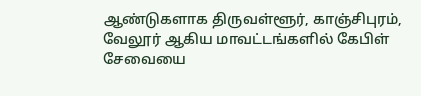ஆண்டுகளாக திருவள்ளூர், காஞ்சிபுரம், வேலூர் ஆகிய மாவட்டங்களில் கேபிள் சேவையை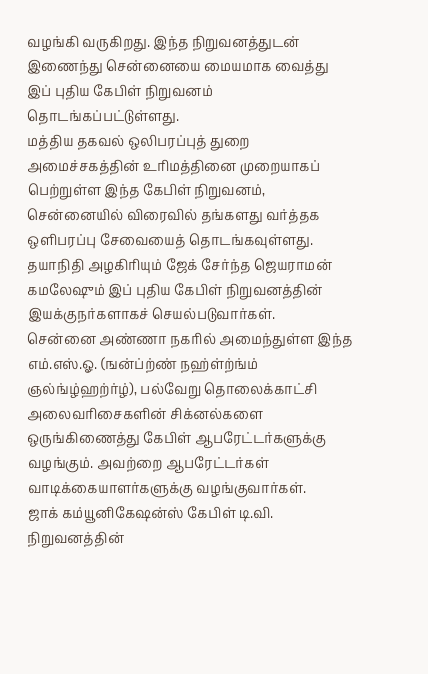வழங்கி வருகிறது. இந்த நிறுவனத்துடன் இணைந்து சென்னையை மையமாக வைத்து இப் புதிய கேபிள் நிறுவனம் தொடங்கப்பட்டுள்ளது.
மத்திய தகவல் ஒலிபரப்புத் துறை அமைச்சகத்தின் உரிமத்தினை முறையாகப் பெற்றுள்ள இந்த கேபிள் நிறுவனம், சென்னையில் விரைவில் தங்களது வர்த்தக ஒளிபரப்பு சேவையைத் தொடங்கவுள்ளது. தயாநிதி அழகிரியும் ஜேக் சேர்ந்த ஜெயராமன் கமலேஷும் இப் புதிய கேபிள் நிறுவனத்தின் இயக்குநர்களாகச் செயல்படுவார்கள்.
சென்னை அண்ணா நகரில் அமைந்துள்ள இந்த எம்.எஸ்.ஓ. (ஙன்ப்ற்ண் நஹ்ள்ற்ங்ம் ஞல்ங்ழ்ஹற்ர்ழ்), பல்வேறு தொலைக்காட்சி அலைவரிசைகளின் சிக்னல்களை ஒருங்கிணைத்து கேபிள் ஆபரேட்டர்களுக்கு வழங்கும். அவற்றை ஆபரேட்டர்கள் வாடிக்கையாளர்களுக்கு வழங்குவார்கள்.
ஜாக் கம்யூனிகேஷன்ஸ் கேபிள் டி.வி. நிறுவனத்தின்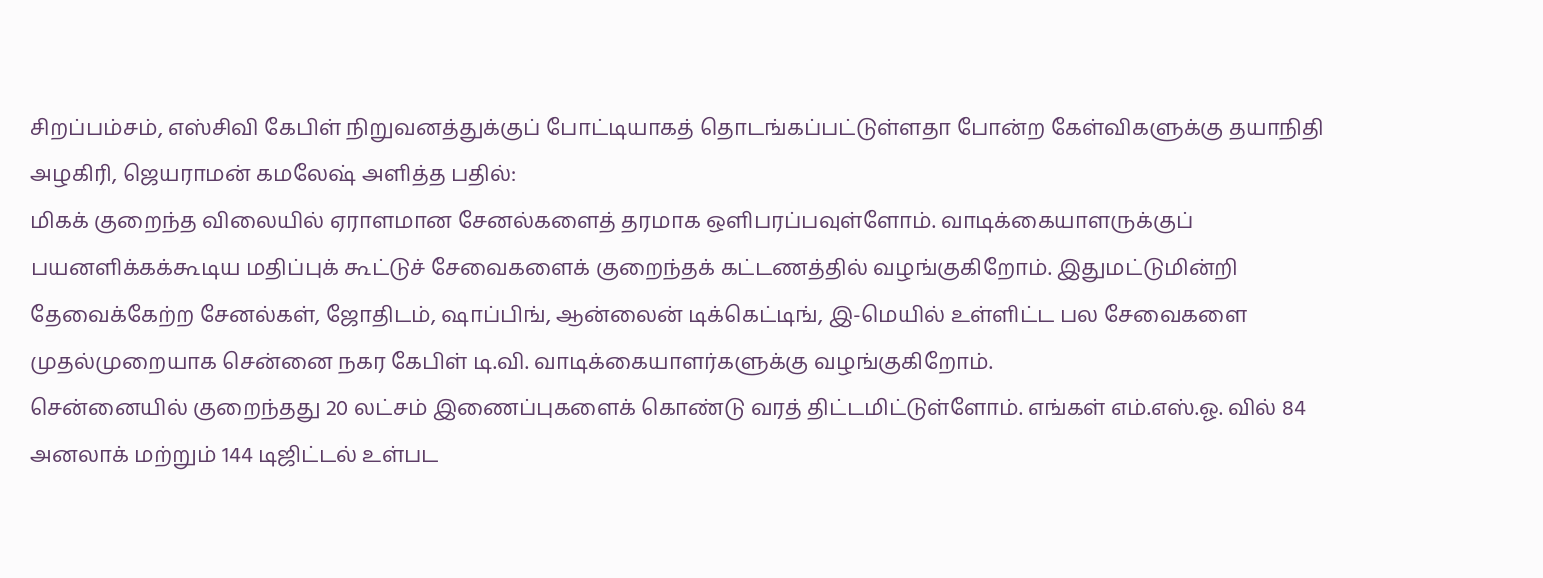சிறப்பம்சம், எஸ்சிவி கேபிள் நிறுவனத்துக்குப் போட்டியாகத் தொடங்கப்பட்டுள்ளதா போன்ற கேள்விகளுக்கு தயாநிதி அழகிரி, ஜெயராமன் கமலேஷ் அளித்த பதில்:
மிகக் குறைந்த விலையில் ஏராளமான சேனல்களைத் தரமாக ஒளிபரப்பவுள்ளோம். வாடிக்கையாளருக்குப் பயனளிக்கக்கூடிய மதிப்புக் கூட்டுச் சேவைகளைக் குறைந்தக் கட்டணத்தில் வழங்குகிறோம். இதுமட்டுமின்றி தேவைக்கேற்ற சேனல்கள், ஜோதிடம், ஷாப்பிங், ஆன்லைன் டிக்கெட்டிங், இ-மெயில் உள்ளிட்ட பல சேவைகளை முதல்முறையாக சென்னை நகர கேபிள் டி.வி. வாடிக்கையாளர்களுக்கு வழங்குகிறோம்.
சென்னையில் குறைந்தது 20 லட்சம் இணைப்புகளைக் கொண்டு வரத் திட்டமிட்டுள்ளோம். எங்கள் எம்.எஸ்.ஓ. வில் 84 அனலாக் மற்றும் 144 டிஜிட்டல் உள்பட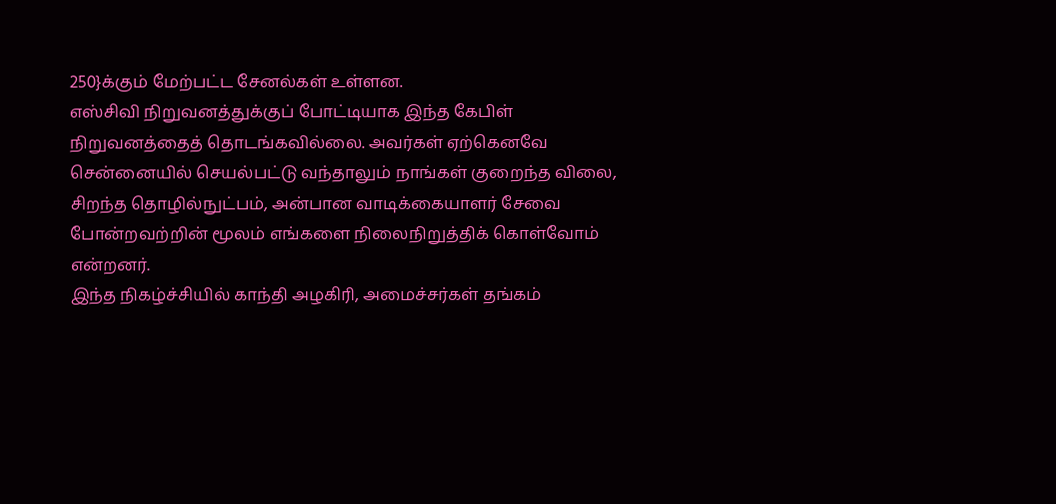250}க்கும் மேற்பட்ட சேனல்கள் உள்ளன.
எஸ்சிவி நிறுவனத்துக்குப் போட்டியாக இந்த கேபிள் நிறுவனத்தைத் தொடங்கவில்லை. அவர்கள் ஏற்கெனவே சென்னையில் செயல்பட்டு வந்தாலும் நாங்கள் குறைந்த விலை, சிறந்த தொழில்நுட்பம், அன்பான வாடிக்கையாளர் சேவை போன்றவற்றின் மூலம் எங்களை நிலைநிறுத்திக் கொள்வோம் என்றனர்.
இந்த நிகழ்ச்சியில் காந்தி அழகிரி, அமைச்சர்கள் தங்கம்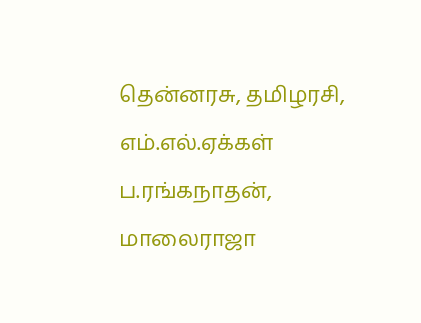தென்னரசு, தமிழரசி, எம்.எல்.ஏக்கள் ப.ரங்கநாதன், மாலைராஜா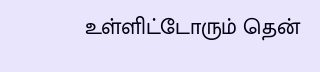உள்ளிட்டோரும் தென்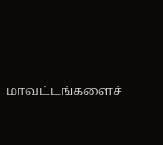மாவட்டங்களைச்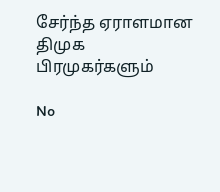சேர்ந்த ஏராளமான திமுக பிரமுகர்களும்

No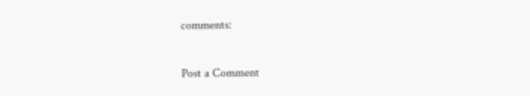comments:

Post a Comment